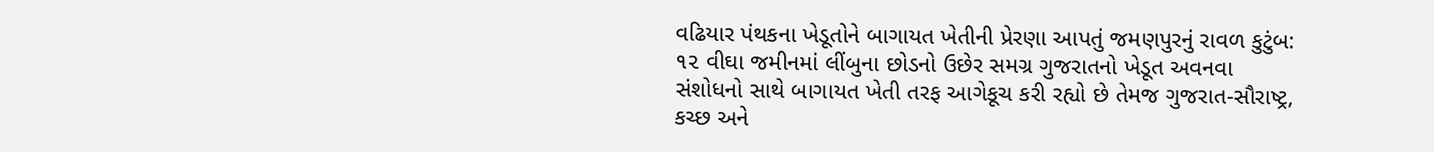વઢિયાર પંથકના ખેડૂતોને બાગાયત ખેતીની પ્રેરણા આપતું જમણપુરનું રાવળ કુટુંબ: ૧૨ વીઘા જમીનમાં લીંબુના છોડનો ઉછેર સમગ્ર ગુજરાતનો ખેડૂત અવનવા સંશોધનો સાથે બાગાયત ખેતી તરફ આગેકૂચ કરી રહ્યો છે તેમજ ગુજરાત-સૌરાષ્ટ્ર, કચ્છ અને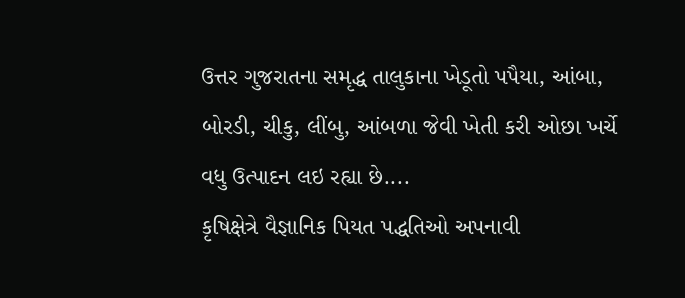ઉત્તર ગુજરાતના સમૃદ્ધ તાલુકાના ખેડૂતો પપૈયા, આંબા, બોરડી, ચીકુ, લીંબુ, આંબળા જેવી ખેતી કરી ઓછા ખર્ચે વધુ ઉત્પાદન લઇ રહ્યા છે....
કૃષિક્ષેત્રે વૈજ્ઞાનિક પિયત પદ્ધતિઓ અપનાવી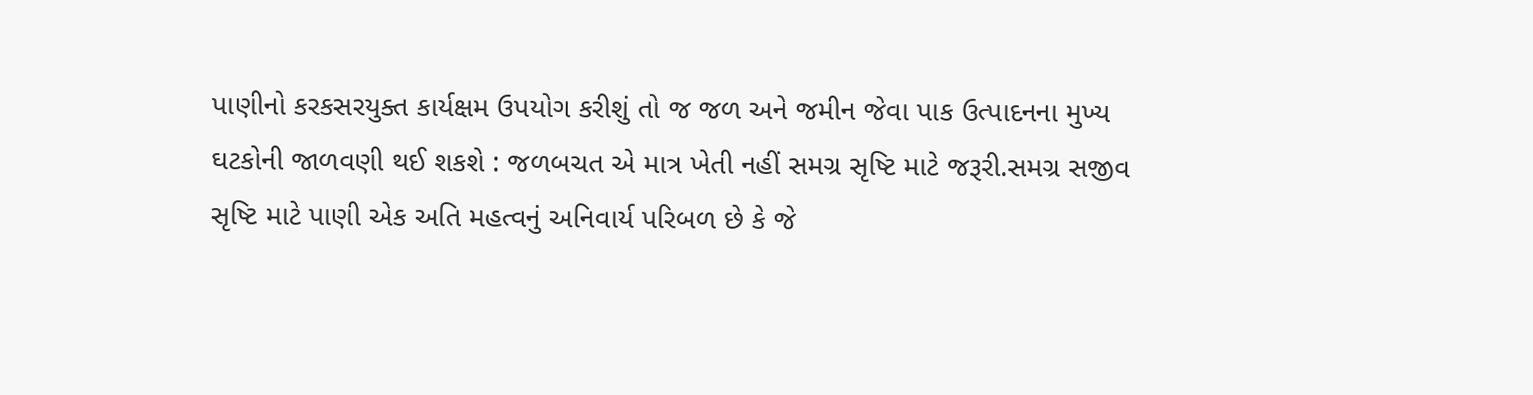પાણીનો કરકસરયુક્ત કાર્યક્ષમ ઉપયોગ કરીશું તો જ જળ અને જમીન જેવા પાક ઉત્પાદનના મુખ્ય ઘટકોની જાળવણી થઈ શકશે : જળબચત એ માત્ર ખેતી નહીં સમગ્ર સૃષ્ટિ માટે જરૂરી.સમગ્ર સજીવ સૃષ્ટિ માટે પાણી એક અતિ મહત્વનું અનિવાર્ય પરિબળ છે કે જે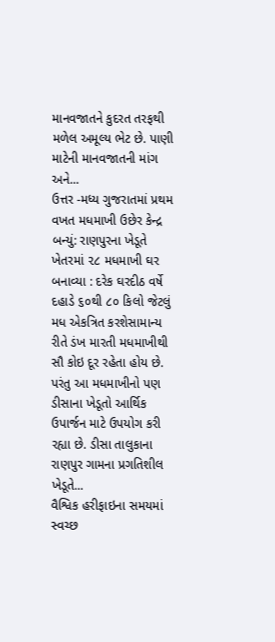માનવજાતને કુદરત તરફથી મળેલ અમૂલ્ય ભેટ છે. પાણી માટેની માનવજાતની માંગ અને...
ઉત્તર -મધ્ય ગુજરાતમાં પ્રથમ વખત મધમાખી ઉછેર કેન્દ્ર બન્યું: રાણપુરના ખેડૂતે ખેતરમાં ૨૮ મધમાખી ઘર બનાવ્યા : દરેક ઘરદીઠ વર્ષે દહાડે ૬૦થી ૮૦ કિલો જેટલું મધ એકત્રિત કરશેસામાન્ય રીતે ડંખ મારતી મધમાખીથી સૌ કોઇ દૂર રહેતા હોય છે. પરંતુ આ મધમાખીનો પણ ડીસાના ખેડૂતો આર્થિક ઉપાર્જન માટે ઉપયોગ કરી રહ્યા છે. ડીસા તાલુકાના રાણપુર ગામના પ્રગતિશીલ ખેડૂતે...
વૈશ્વિક હરીફાઇના સમયમાં સ્વચ્છ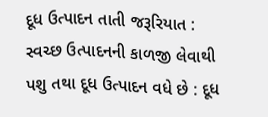દૂધ ઉત્પાદન તાતી જરૂરિયાત : સ્વચ્છ ઉત્પાદનની કાળજી લેવાથી પશુ તથા દૂધ ઉત્પાદન વધે છે : દૂધ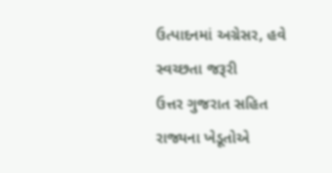ઉત્પાદનમાં અગ્રેસર, હવે સ્વચ્છતા જરૂરી
ઉત્તર ગુજરાત સહિત રાજ્યના ખેડૂતોએ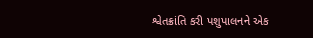શ્વેતક્રાંતિ કરી પશુપાલનને એક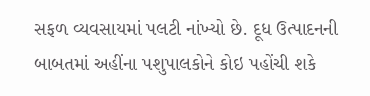સફળ વ્યવસાયમાં પલટી નાંખ્યો છે. દૂધ ઉત્પાદનની બાબતમાં અહીંના પશુપાલકોને કોઇ પહોંચી શકે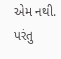એમ નથી. પરંતુ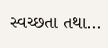સ્વચ્છતા તથા...